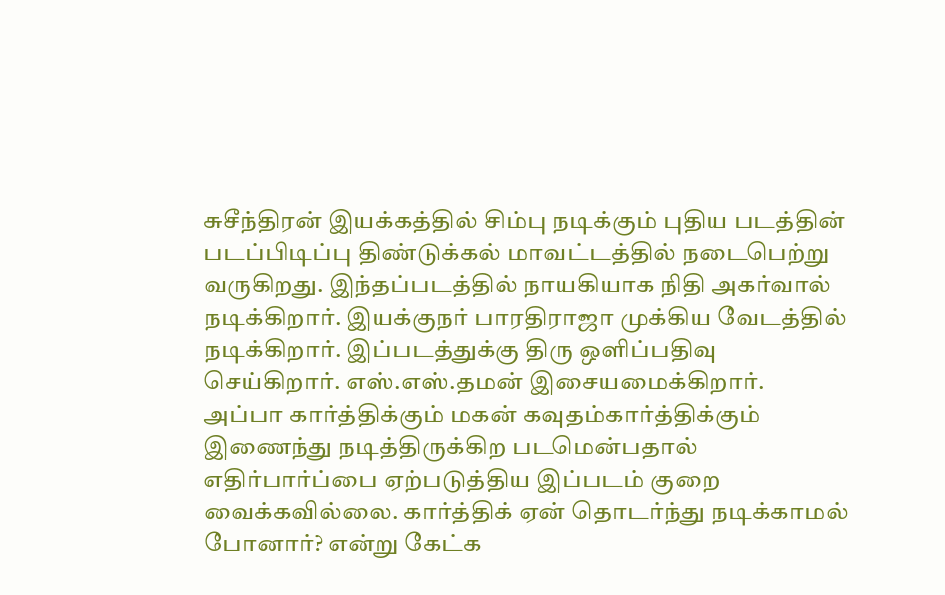சுசீந்திரன் இயக்கத்தில் சிம்பு நடிக்கும் புதிய படத்தின் படப்பிடிப்பு திண்டுக்கல் மாவட்டத்தில் நடைபெற்று வருகிறது. இந்தப்படத்தில் நாயகியாக நிதி அகர்வால் நடிக்கிறார். இயக்குநர் பாரதிராஜா முக்கிய வேடத்தில் நடிக்கிறார். இப்படத்துக்கு திரு ஒளிப்பதிவு செய்கிறார். எஸ்.எஸ்.தமன் இசையமைக்கிறார்.
அப்பா கார்த்திக்கும் மகன் கவுதம்கார்த்திக்கும் இணைந்து நடித்திருக்கிற படமென்பதால் எதிர்பார்ப்பை ஏற்படுத்திய இப்படம் குறை வைக்கவில்லை. கார்த்திக் ஏன் தொடர்ந்து நடிக்காமல் போனார்? என்று கேட்க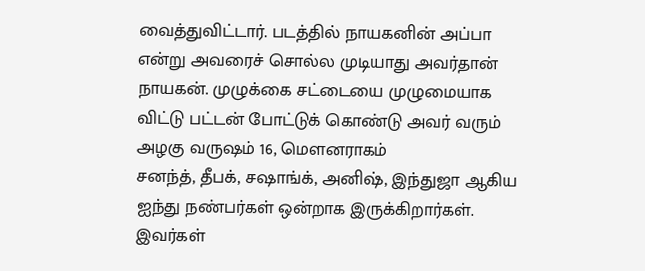வைத்துவிட்டார். படத்தில் நாயகனின் அப்பா என்று அவரைச் சொல்ல முடியாது அவர்தான் நாயகன். முழுக்கை சட்டையை முழுமையாக விட்டு பட்டன் போட்டுக் கொண்டு அவர் வரும் அழகு வருஷம் 16, மெளனராகம்
சனந்த், தீபக், சஷாங்க், அனிஷ், இந்துஜா ஆகிய ஐந்து நண்பர்கள் ஒன்றாக இருக்கிறார்கள். இவர்கள்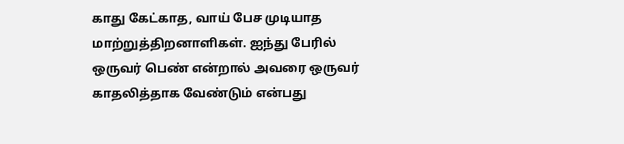காது கேட்காத, வாய் பேச முடியாத மாற்றுத்திறனாளிகள். ஐந்து பேரில் ஒருவர் பெண் என்றால் அவரை ஒருவர் காதலித்தாக வேண்டும் என்பது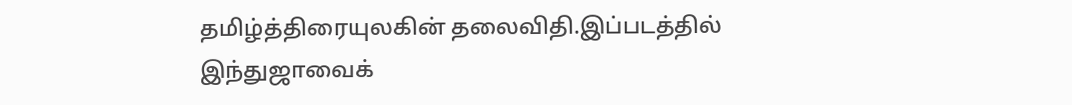தமிழ்த்திரையுலகின் தலைவிதி.இப்படத்தில் இந்துஜாவைக்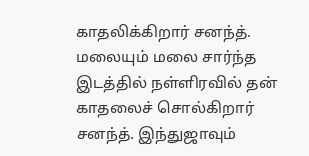காதலிக்கிறார் சனந்த். மலையும் மலை சார்ந்த இடத்தில் நள்ளிரவில் தன் காதலைச் சொல்கிறார் சனந்த். இந்துஜாவும்